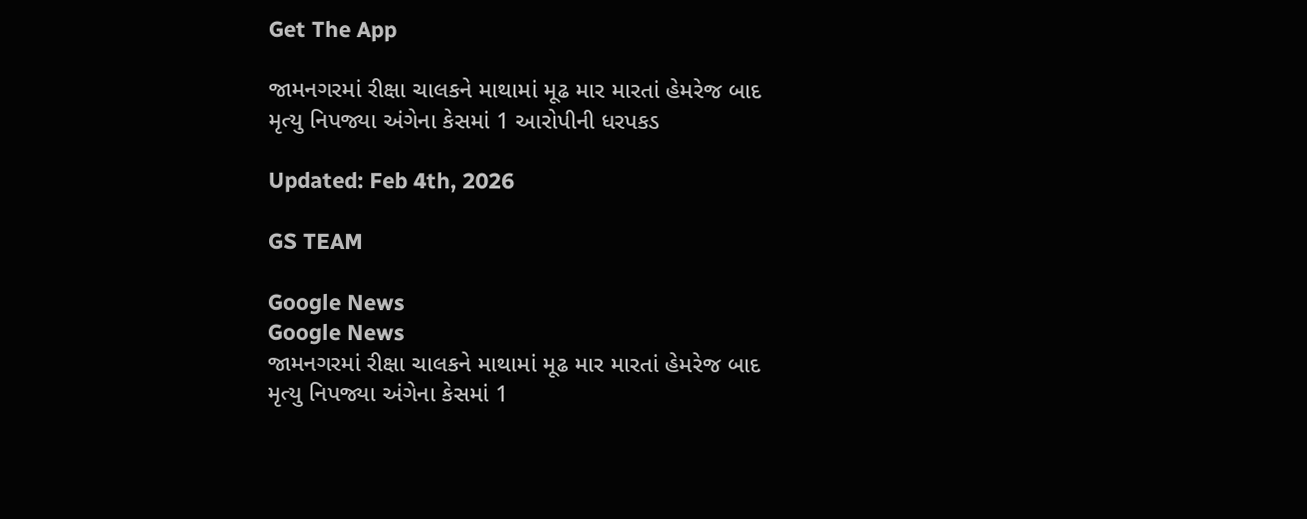Get The App

જામનગરમાં રીક્ષા ચાલકને માથામાં મૂઢ માર મારતાં હેમરેજ બાદ મૃત્યુ નિપજ્યા અંગેના કેસમાં 1 આરોપીની ધરપકડ

Updated: Feb 4th, 2026

GS TEAM

Google News
Google News
જામનગરમાં રીક્ષા ચાલકને માથામાં મૂઢ માર મારતાં હેમરેજ બાદ મૃત્યુ નિપજ્યા અંગેના કેસમાં 1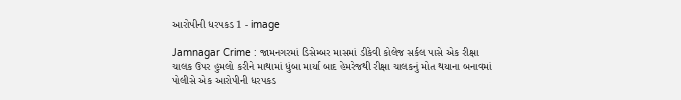આરોપીની ધરપકડ 1 - image

Jamnagar Crime : જામનગરમાં ડિસેમ્બર માસમાં ડીકેવી કોલેજ સર્કલ પાસે એક રીક્ષા ચાલક ઉપર હુમલો કરીને માથામાં ધુંબા માર્યા બાદ હેમરેજથી રીક્ષા ચાલકનું મોત થયાના બનાવમાં પોલીસે એક આરોપીની ધરપકડ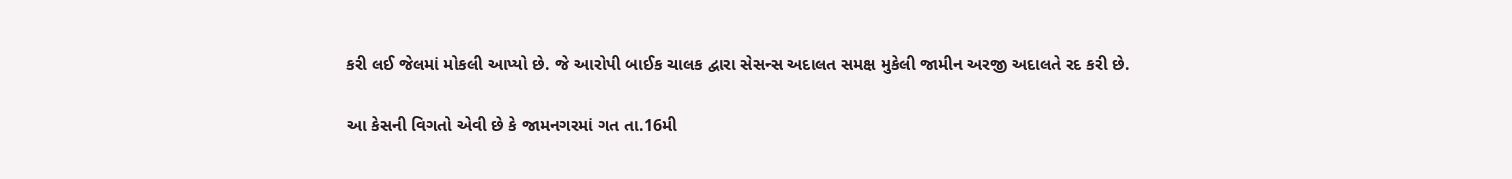કરી લઈ જેલમાં મોકલી આપ્યો છે. જે આરોપી બાઈક ચાલક દ્વારા સેસન્સ અદાલત સમક્ષ મુકેલી જામીન અરજી અદાલતે રદ કરી છે.

આ કેસની વિગતો એવી છે કે જામનગરમાં ગત તા.16મી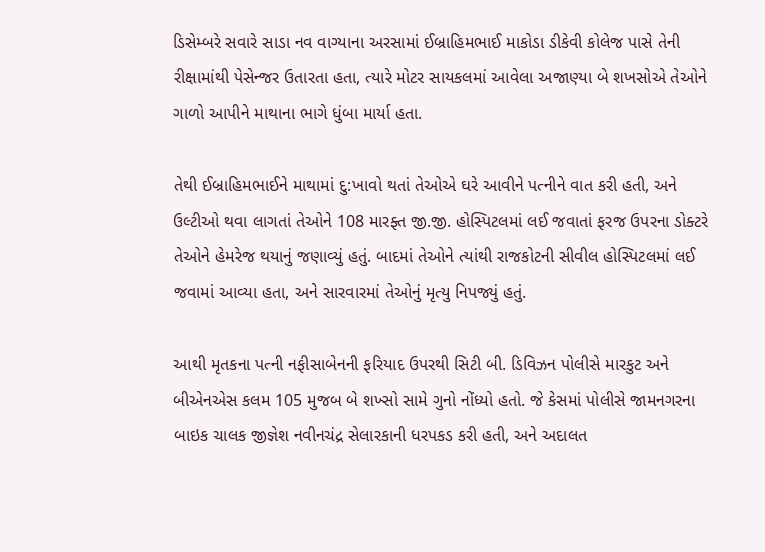ડિસેમ્બરે સવારે સાડા નવ વાગ્યાના અરસામાં ઈબ્રાહિમભાઈ માકોડા ડીકેવી કોલેજ પાસે તેની રીક્ષામાંથી પેસેન્જર ઉતારતા હતા, ત્યારે મોટર સાયકલમાં આવેલા અજાણ્યા બે શખસોએ તેઓને ગાળો આપીને માથાના ભાગે ધુંબા માર્યા હતા.

તેથી ઈબ્રાહિમભાઈને માથામાં દુ:ખાવો થતાં તેઓએ ઘરે આવીને પત્નીને વાત કરી હતી, અને ઉલ્ટીઓ થવા લાગતાં તેઓને 108 મારફ્ત જી.જી. હોસ્પિટલમાં લઈ જવાતાં ફરજ ઉપરના ડોક્ટરે તેઓને હેમરેજ થયાનું જણાવ્યું હતું. બાદમાં તેઓને ત્યાંથી રાજકોટની સીવીલ હોસ્પિટલમાં લઈ જવામાં આવ્યા હતા, અને સારવારમાં તેઓનું મૃત્યુ નિપજ્યું હતું.

આથી મૃતકના પત્ની નફીસાબેનની ફરિયાદ ઉપરથી સિટી બી. ડિવિઝન પોલીસે મારકુટ અને બીએનએસ કલમ 105 મુજબ બે શખ્સો સામે ગુનો નોંધ્યો હતો. જે કેસમાં પોલીસે જામનગરના બાઇક ચાલક જીજ્ઞેશ નવીનચંદ્ર સેલારકાની ધરપકડ કરી હતી, અને અદાલત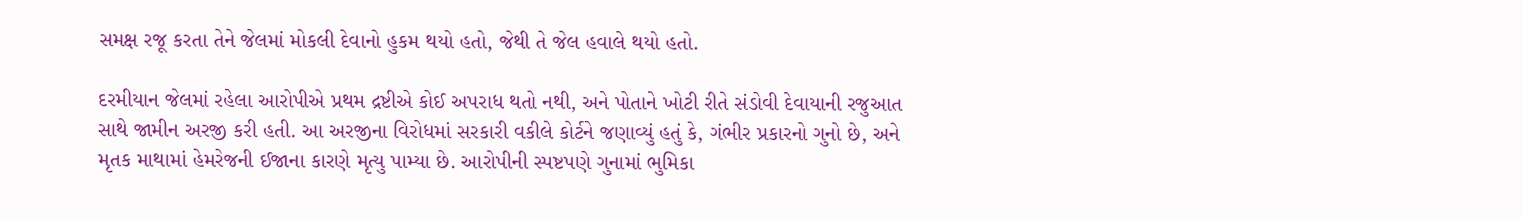સમક્ષ રજૂ કરતા તેને જેલમાં મોકલી દેવાનો હુકમ થયો હતો, જેથી તે જેલ હવાલે થયો હતો.

દરમીયાન જેલમાં રહેલા આરોપીએ પ્રથમ દ્રષ્ટીએ કોઈ અપરાધ થતો નથી, અને પોતાને ખોટી રીતે સંડોવી દેવાયાની રજુઆત સાથે જામીન અરજી કરી હતી. આ અરજીના વિરોધમાં સરકારી વકીલે કોર્ટને જણાવ્યું હતું કે, ગંભીર પ્રકારનો ગુનો છે, અને મૃતક માથામાં હેમરેજની ઈજાના કારણે મૃત્યુ પામ્યા છે. આરોપીની સ્પષ્ટપણે ગુનામાં ભુમિકા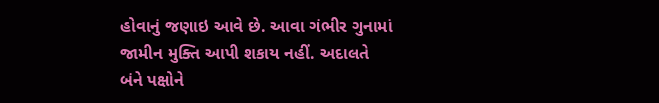હોવાનું જણાઇ આવે છે. આવા ગંભીર ગુનામાં જામીન મુક્તિ આપી શકાય નહીં. અદાલતે બંને પક્ષોને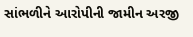સાંભળીને આરોપીની જામીન અરજી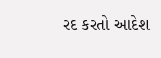રદ કરતો આદેશ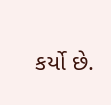કર્યો છે.